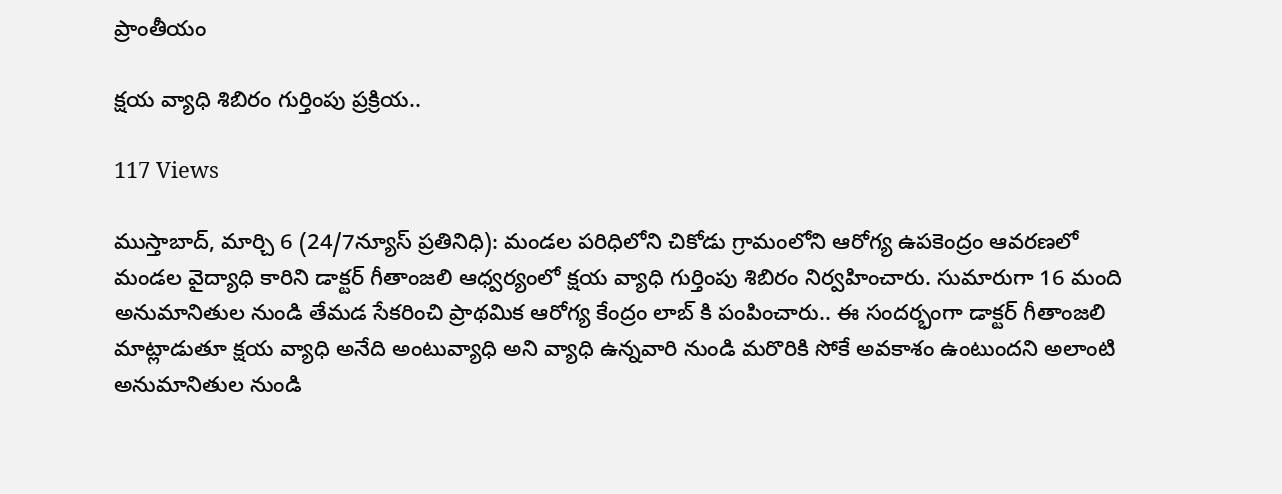ప్రాంతీయం

క్షయ వ్యాధి శిబిరం గుర్తింపు ప్రక్రియ..

117 Views

ముస్తాబాద్, మార్చి 6 (24/7న్యూస్ ప్రతినిధి): మండల పరిధిలోని చికోడు గ్రామంలోని ఆరోగ్య ఉపకెంద్రం ఆవరణలో మండల వైద్యాధి కారిని డాక్టర్ గీతాంజలి ఆధ్వర్యంలో క్షయ వ్యాధి గుర్తింపు శిబిరం నిర్వహించారు. సుమారుగా 16 మంది అనుమానితుల నుండి తేమడ సేకరించి ప్రాథమిక ఆరోగ్య కేంద్రం లాబ్ కి పంపించారు.. ఈ సందర్భంగా డాక్టర్ గీతాంజలి మాట్లాడుతూ క్షయ వ్యాధి అనేది అంటువ్యాధి అని వ్యాధి ఉన్నవారి నుండి మరొరికి సోకే అవకాశం ఉంటుందని అలాంటి అనుమానితుల నుండి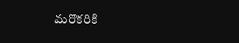మరొకరికి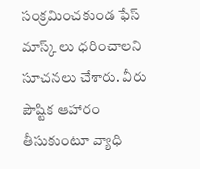సంక్రమించకుండ ఫేస్ మాస్క్ లు ధరించాలని సూచనలు చేశారు. వీరు పౌష్టిక ఆహారం తీసుకుంటూ వ్యాధి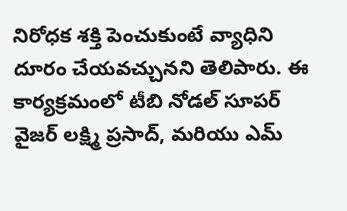నిరోధక శక్తి పెంచుకుంటే వ్యాధిని దూరం చేయవచ్చునని తెలిపారు. ఈ కార్యక్రమంలో టీబి నోడల్ సూపర్ వైజర్ లక్ష్మి ప్రసాద్, మరియు ఎమ్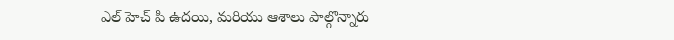ఎల్ హెచ్ పి ఉదయి, మరియు ఆశాలు పాల్గొన్నారు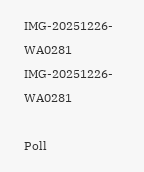IMG-20251226-WA0281
IMG-20251226-WA0281

Poll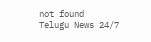not found
Telugu News 24/7